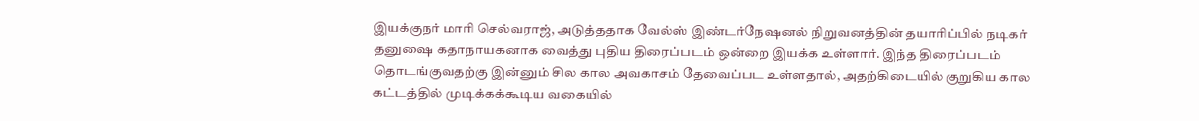இயக்குநர் மாரி செல்வராஜ், அடுத்ததாக வேல்ஸ் இண்டர்நேஷனல் நிறுவனத்தின் தயாரிப்பில் நடிகர் தனுஷை கதாநாயகனாக வைத்து புதிய திரைப்படம் ஒன்றை இயக்க உள்ளார். இந்த திரைப்படம் தொடங்குவதற்கு இன்னும் சில கால அவகாசம் தேவைப்பட உள்ளதால், அதற்கிடையில் குறுகிய கால கட்டத்தில் முடிக்கக்கூடிய வகையில்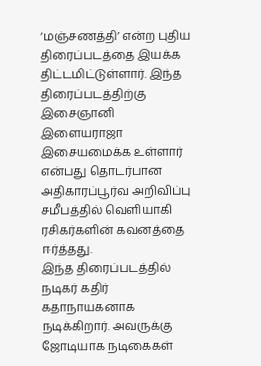‘மஞ்சணத்தி’ என்ற புதிய திரைப்படத்தை இயக்க திட்டமிட்டுள்ளார். இந்த திரைப்படத்திற்கு இசைஞானி இளையராஜா இசையமைக்க உள்ளார் என்பது தொடர்பான அதிகாரப்பூர்வ அறிவிப்பு சமீபத்தில் வெளியாகி ரசிகர்களின் கவனத்தை ஈர்த்தது.
இந்த திரைப்படத்தில் நடிகர் கதிர் கதாநாயகனாக நடிக்கிறார். அவருக்கு ஜோடியாக நடிகைகள்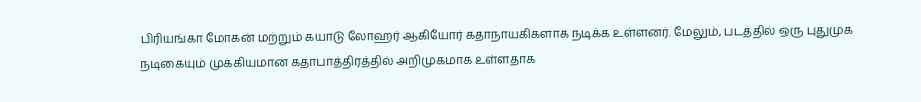பிரியங்கா மோகன் மற்றும் கயாடு லோஹர் ஆகியோர் கதாநாயகிகளாக நடிக்க உள்ளனர். மேலும், படத்தில் ஒரு புதுமுக நடிகையும் முக்கியமான கதாபாத்திரத்தில் அறிமுகமாக உள்ளதாக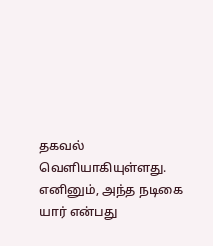தகவல் வெளியாகியுள்ளது. எனினும், அந்த நடிகை யார் என்பது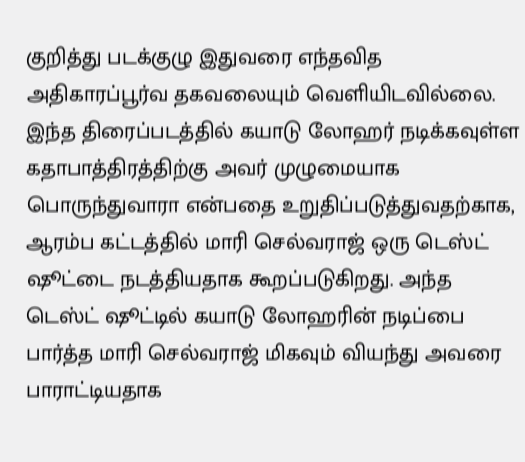குறித்து படக்குழு இதுவரை எந்தவித அதிகாரப்பூர்வ தகவலையும் வெளியிடவில்லை.
இந்த திரைப்படத்தில் கயாடு லோஹர் நடிக்கவுள்ள கதாபாத்திரத்திற்கு அவர் முழுமையாக பொருந்துவாரா என்பதை உறுதிப்படுத்துவதற்காக, ஆரம்ப கட்டத்தில் மாரி செல்வராஜ் ஒரு டெஸ்ட் ஷூட்டை நடத்தியதாக கூறப்படுகிறது. அந்த டெஸ்ட் ஷூட்டில் கயாடு லோஹரின் நடிப்பை பார்த்த மாரி செல்வராஜ் மிகவும் வியந்து அவரை பாராட்டியதாக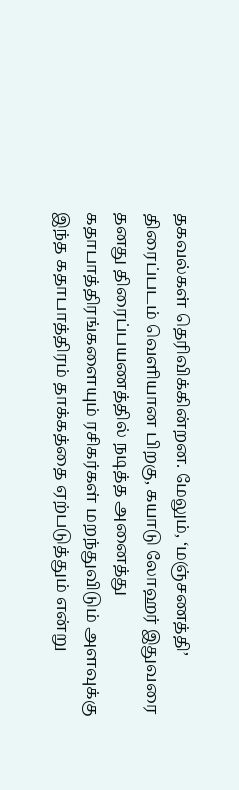தகவல்கள் தெரிவிக்கின்றன. மேலும், ‘மஞ்சணத்தி’ திரைப்படம் வெளியான பிறகு, கயாடு லோஹர் இதுவரை தனது திரைப்பயணத்தில் நடித்த அனைத்து கதாபாத்திரங்களையும் ரசிகர்கள் மறந்துவிடும் அளவுக்கு இந்த கதாபாத்திரம் தாக்கத்தை ஏற்படுத்தும் என்று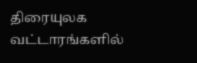திரையுலக வட்டாரங்களில்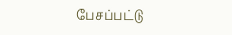பேசப்பட்டு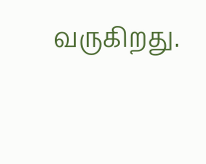வருகிறது.